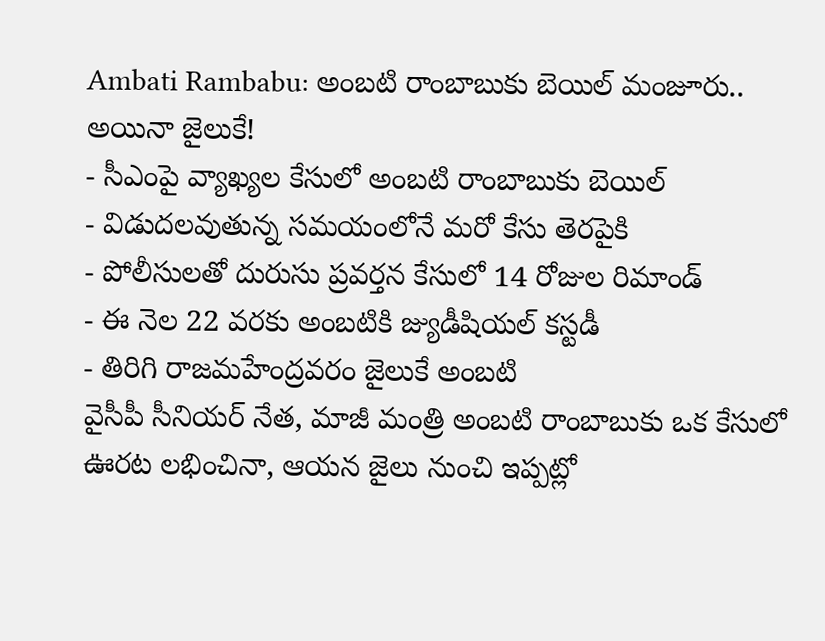Ambati Rambabu: అంబటి రాంబాబుకు బెయిల్ మంజూరు.. అయినా జైలుకే!
- సీఎంపై వ్యాఖ్యల కేసులో అంబటి రాంబాబుకు బెయిల్
- విడుదలవుతున్న సమయంలోనే మరో కేసు తెరపైకి
- పోలీసులతో దురుసు ప్రవర్తన కేసులో 14 రోజుల రిమాండ్
- ఈ నెల 22 వరకు అంబటికి జ్యుడీషియల్ కస్టడీ
- తిరిగి రాజమహేంద్రవరం జైలుకే అంబటి
వైసీపీ సీనియర్ నేత, మాజీ మంత్రి అంబటి రాంబాబుకు ఒక కేసులో ఊరట లభించినా, ఆయన జైలు నుంచి ఇప్పట్లో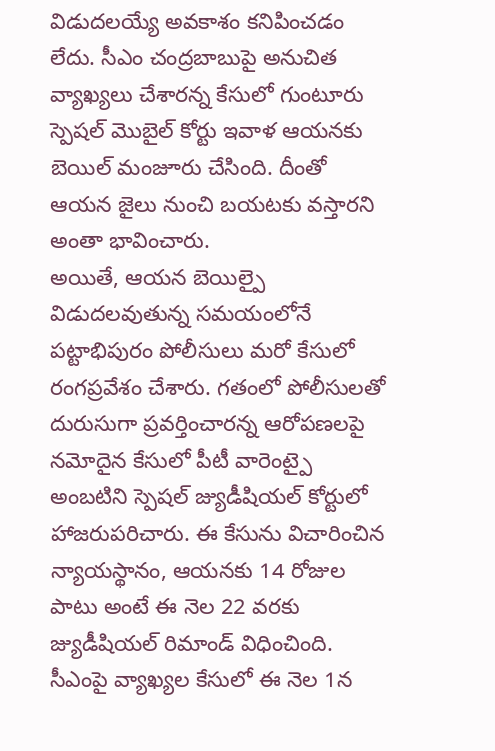విడుదలయ్యే అవకాశం కనిపించడం లేదు. సీఎం చంద్రబాబుపై అనుచిత వ్యాఖ్యలు చేశారన్న కేసులో గుంటూరు స్పెషల్ మొబైల్ కోర్టు ఇవాళ ఆయనకు బెయిల్ మంజూరు చేసింది. దీంతో ఆయన జైలు నుంచి బయటకు వస్తారని అంతా భావించారు.
అయితే, ఆయన బెయిల్పై విడుదలవుతున్న సమయంలోనే పట్టాభిపురం పోలీసులు మరో కేసులో రంగప్రవేశం చేశారు. గతంలో పోలీసులతో దురుసుగా ప్రవర్తించారన్న ఆరోపణలపై నమోదైన కేసులో పీటీ వారెంట్పై అంబటిని స్పెషల్ జ్యుడీషియల్ కోర్టులో హాజరుపరిచారు. ఈ కేసును విచారించిన న్యాయస్థానం, ఆయనకు 14 రోజుల పాటు అంటే ఈ నెల 22 వరకు జ్యుడీషియల్ రిమాండ్ విధించింది.
సీఎంపై వ్యాఖ్యల కేసులో ఈ నెల 1న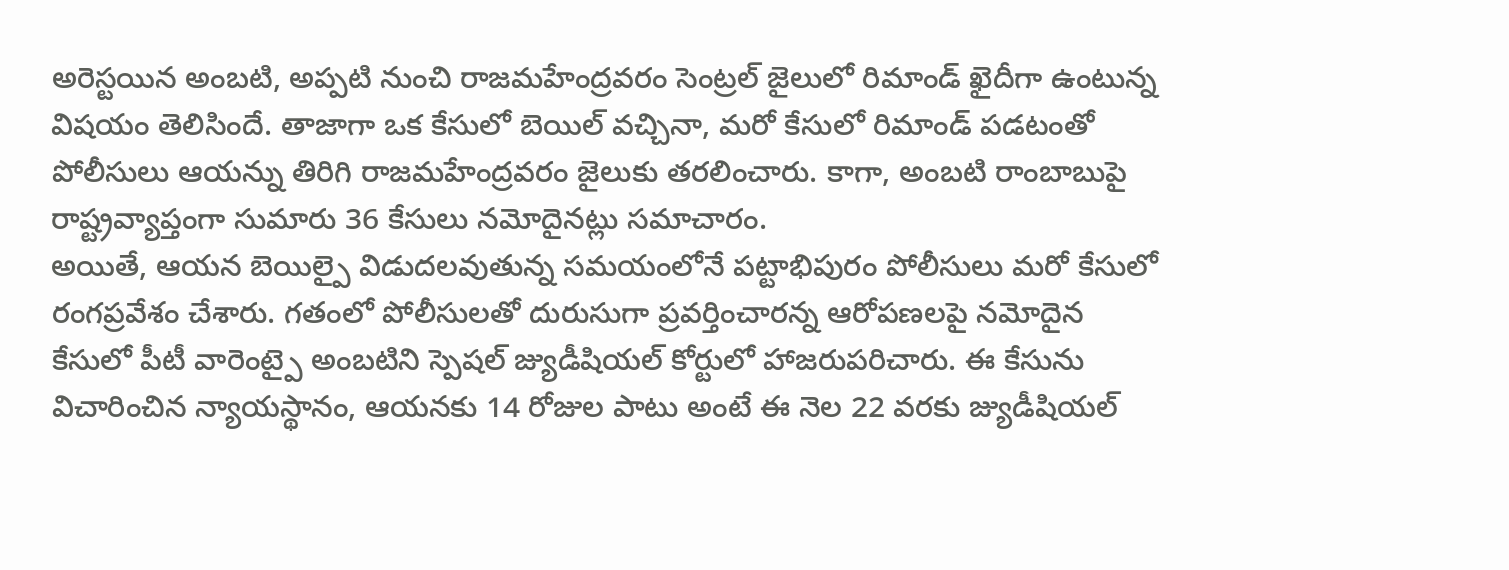అరెస్టయిన అంబటి, అప్పటి నుంచి రాజమహేంద్రవరం సెంట్రల్ జైలులో రిమాండ్ ఖైదీగా ఉంటున్న విషయం తెలిసిందే. తాజాగా ఒక కేసులో బెయిల్ వచ్చినా, మరో కేసులో రిమాండ్ పడటంతో పోలీసులు ఆయన్ను తిరిగి రాజమహేంద్రవరం జైలుకు తరలించారు. కాగా, అంబటి రాంబాబుపై రాష్ట్రవ్యాప్తంగా సుమారు 36 కేసులు నమోదైనట్లు సమాచారం.
అయితే, ఆయన బెయిల్పై విడుదలవుతున్న సమయంలోనే పట్టాభిపురం పోలీసులు మరో కేసులో రంగప్రవేశం చేశారు. గతంలో పోలీసులతో దురుసుగా ప్రవర్తించారన్న ఆరోపణలపై నమోదైన కేసులో పీటీ వారెంట్పై అంబటిని స్పెషల్ జ్యుడీషియల్ కోర్టులో హాజరుపరిచారు. ఈ కేసును విచారించిన న్యాయస్థానం, ఆయనకు 14 రోజుల పాటు అంటే ఈ నెల 22 వరకు జ్యుడీషియల్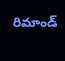రిమాండ్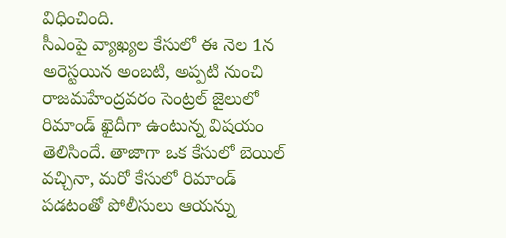విధించింది.
సీఎంపై వ్యాఖ్యల కేసులో ఈ నెల 1న అరెస్టయిన అంబటి, అప్పటి నుంచి రాజమహేంద్రవరం సెంట్రల్ జైలులో రిమాండ్ ఖైదీగా ఉంటున్న విషయం తెలిసిందే. తాజాగా ఒక కేసులో బెయిల్ వచ్చినా, మరో కేసులో రిమాండ్ పడటంతో పోలీసులు ఆయన్ను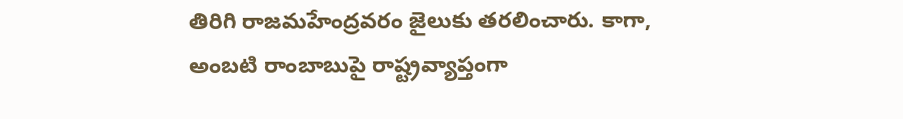తిరిగి రాజమహేంద్రవరం జైలుకు తరలించారు. కాగా, అంబటి రాంబాబుపై రాష్ట్రవ్యాప్తంగా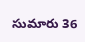సుమారు 36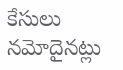కేసులు నమోదైనట్లు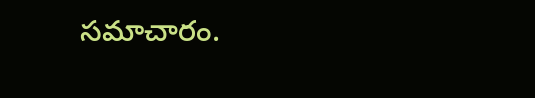సమాచారం.